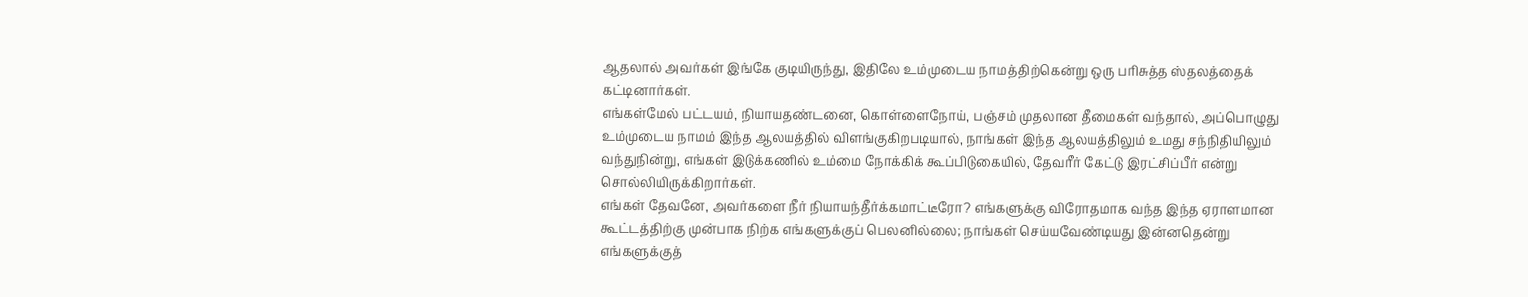ஆதலால் அவர்கள் இங்கே குடியிருந்து, இதிலே உம்முடைய நாமத்திற்கென்று ஒரு பரிசுத்த ஸ்தலத்தைக் கட்டினார்கள்.
எங்கள்மேல் பட்டயம், நியாயதண்டனை, கொள்ளைநோய், பஞ்சம் முதலான தீமைகள் வந்தால், அப்பொழுது உம்முடைய நாமம் இந்த ஆலயத்தில் விளங்குகிறபடியால், நாங்கள் இந்த ஆலயத்திலும் உமது சந்நிதியிலும் வந்துநின்று, எங்கள் இடுக்கணில் உம்மை நோக்கிக் கூப்பிடுகையில், தேவரீர் கேட்டு இரட்சிப்பீர் என்று சொல்லியிருக்கிறார்கள்.
எங்கள் தேவனே, அவர்களை நீர் நியாயந்தீர்க்கமாட்டீரோ? எங்களுக்கு விரோதமாக வந்த இந்த ஏராளமான கூட்டத்திற்கு முன்பாக நிற்க எங்களுக்குப் பெலனில்லை; நாங்கள் செய்யவேண்டியது இன்னதென்று எங்களுக்குத்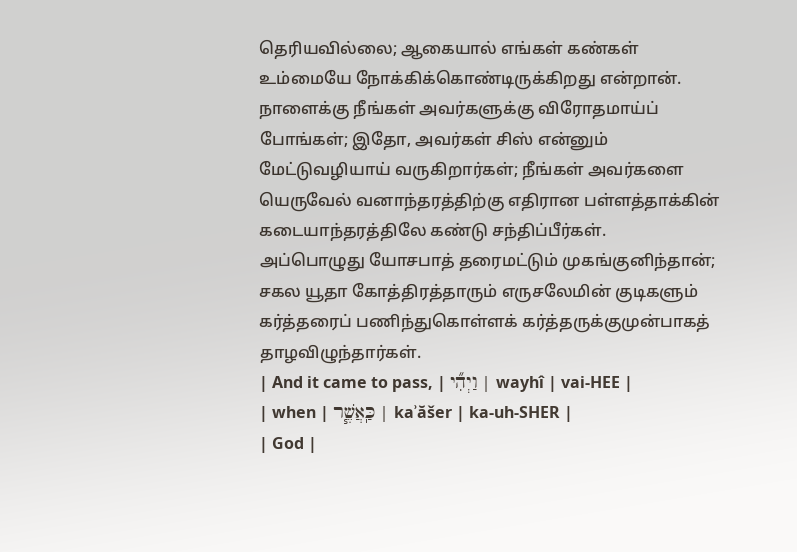தெரியவில்லை; ஆகையால் எங்கள் கண்கள் உம்மையே நோக்கிக்கொண்டிருக்கிறது என்றான்.
நாளைக்கு நீங்கள் அவர்களுக்கு விரோதமாய்ப் போங்கள்; இதோ, அவர்கள் சிஸ் என்னும் மேட்டுவழியாய் வருகிறார்கள்; நீங்கள் அவர்களை யெருவேல் வனாந்தரத்திற்கு எதிரான பள்ளத்தாக்கின் கடையாந்தரத்திலே கண்டு சந்திப்பீர்கள்.
அப்பொழுது யோசபாத் தரைமட்டும் முகங்குனிந்தான்; சகல யூதா கோத்திரத்தாரும் எருசலேமின் குடிகளும் கர்த்தரைப் பணிந்துகொள்ளக் கர்த்தருக்குமுன்பாகத் தாழவிழுந்தார்கள்.
| And it came to pass, | וַיְהִ֞י | wayhî | vai-HEE |
| when | כַּֽאֲשֶׁ֧ר | kaʾăšer | ka-uh-SHER |
| God |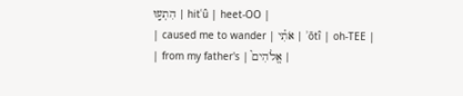הִתְע֣וּ | hitʿû | heet-OO |
| caused me to wander | אֹתִ֗י | ʾōtî | oh-TEE |
| from my father's | אֱלֹהִים֮ |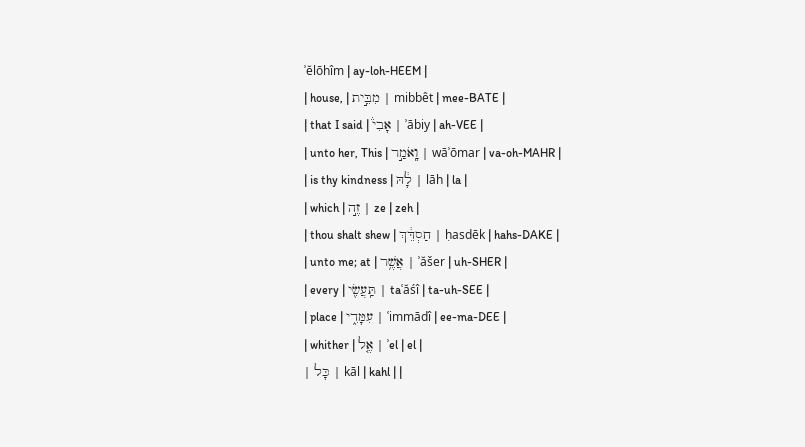ʾĕlōhîm | ay-loh-HEEM |
| house, | מִבֵּ֣ית | mibbêt | mee-BATE |
| that I said | אָבִי֒ | ʾābiy | ah-VEE |
| unto her, This | וָֽאֹמַ֣ר | wāʾōmar | va-oh-MAHR |
| is thy kindness | לָ֔הּ | lāh | la |
| which | זֶ֣ה | ze | zeh |
| thou shalt shew | חַסְדֵּ֔ךְ | ḥasdēk | hahs-DAKE |
| unto me; at | אֲשֶׁ֥ר | ʾăšer | uh-SHER |
| every | תַּֽעֲשִׂ֖י | taʿăśî | ta-uh-SEE |
| place | עִמָּדִ֑י | ʿimmādî | ee-ma-DEE |
| whither | אֶ֤ל | ʾel | el |
| כָּל | kāl | kahl | |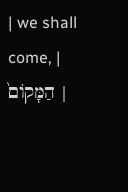| we shall come, | הַמָּקוֹם֙ |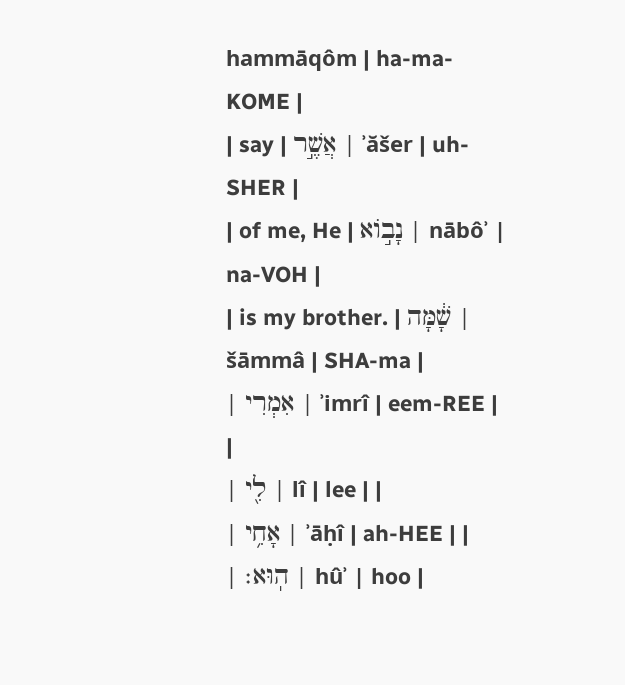hammāqôm | ha-ma-KOME |
| say | אֲשֶׁ֣ר | ʾăšer | uh-SHER |
| of me, He | נָב֣וֹא | nābôʾ | na-VOH |
| is my brother. | שָׁ֔מָּה | šāmmâ | SHA-ma |
| אִמְרִי | ʾimrî | eem-REE | |
| לִ֖י | lî | lee | |
| אָחִ֥י | ʾāḥî | ah-HEE | |
| הֽוּא׃ | hûʾ | hoo |